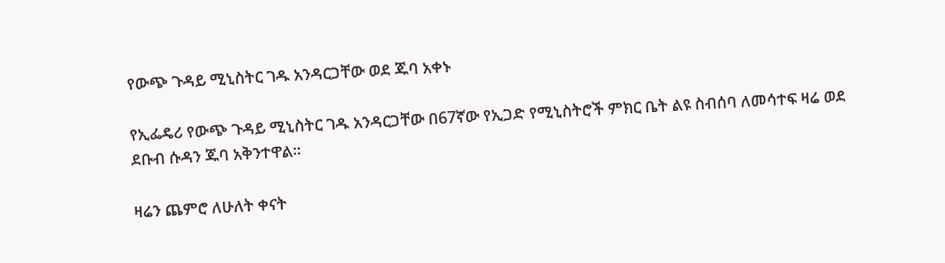የውጭ ጉዳይ ሚኒስትር ገዱ አንዳርጋቸው ወደ ጁባ አቀኑ

የኢፌዴሪ የውጭ ጉዳይ ሚኒስትር ገዱ አንዳርጋቸው በ67ኛው የኢጋድ የሚኒስትሮች ምክር ቤት ልዩ ስብሰባ ለመሳተፍ ዛሬ ወደ ደቡብ ሱዳን ጁባ አቅንተዋል።

ዛሬን ጨምሮ ለሁለት ቀናት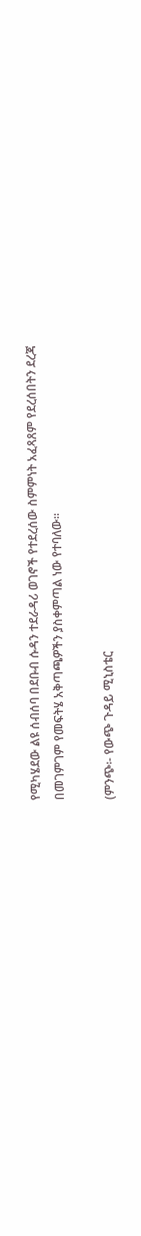የሚካሄደው ልዩ ሰብሰባ በደቡብ ሱዳን ተደራዳሪ ወገኖች የተደረሰው ስምምነት አፈጻጸም የደረሰበትን ደረጃ በመገምገም የመፍትሄ አቅጣጫዎችን ያስቀምጣል ነው የተባለው።

(ምንጭ፡- የውጭ ጉዳይ ሚኒስቴር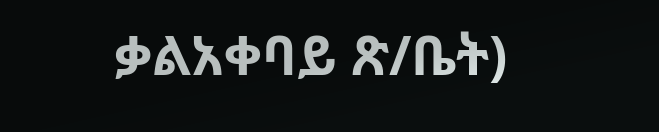ቃልአቀባይ ጽ/ቤት)